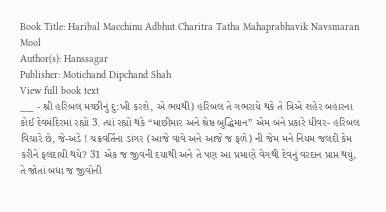Book Title: Haribal Macchinu Adbhut Charitra Tatha Mahaprabhavik Navsmaran Mool
Author(s): Hanssagar
Publisher: Motichand Dipchand Shah
View full book text
___ - શ્રી હરિબલ મચ્છીનું દુ:ખી કરશે, એ ભયથી) હરિબલ તે ગભરાયે થકે તે ત્રિએ શહેર બહારના કોઈ દેવમંદિરમાં રહ્યો 3. ત્યાં રહ્યો થકે “માછીમાર અને શ્રેષ્ઠ બુદ્ધિમાન” એમ બંને પ્રકારે ધીવર- હરિબલ વિચારે છે, જે-અડે ! ચક્રવર્તિના ડાંગર (આજે વાવે અને આજે જ ફળે) ની જેમ મને નિયમ જલદી કેમ કરીને ફલદાયી થયે? 31 એક જ જીવની દયાથી અને તે પણ આ પ્રમાણે વેગથી દેવનું વરદાન પ્રાપ્ત થયું, તે જોતાં બધા જ જીવોની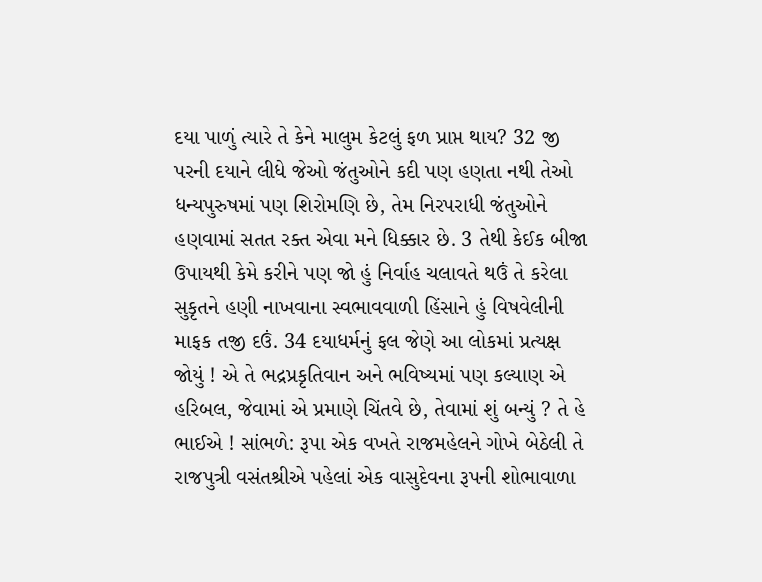દયા પાળું ત્યારે તે કેને માલુમ કેટલું ફળ પ્રાપ્ત થાય? 32 જી પરની દયાને લીધે જેઓ જંતુઓને કદી પણ હણતા નથી તેઓ ધન્યપુરુષમાં પણ શિરોમણિ છે, તેમ નિરપરાધી જંતુઓને હણવામાં સતત રક્ત એવા મને ધિક્કાર છે. 3 તેથી કેઈક બીજા ઉપાયથી કેમે કરીને પણ જો હું નિર્વાહ ચલાવતે થઉં તે કરેલા સુકૃતને હણી નાખવાના સ્વભાવવાળી હિંસાને હું વિષવેલીની માફક તજી દઉં. 34 દયાધર્મનું ફલ જેણે આ લોકમાં પ્રત્યક્ષ જોયું ! એ તે ભદ્રપ્રકૃતિવાન અને ભવિષ્યમાં પણ કલ્યાણ એ હરિબલ, જેવામાં એ પ્રમાણે ચિંતવે છે, તેવામાં શું બન્યું ? તે હે ભાઈએ ! સાંભળે: રૂપા એક વખતે રાજમહેલને ગોખે બેઠેલી તે રાજપુત્રી વસંતશ્રીએ પહેલાં એક વાસુદેવના રૂપની શોભાવાળા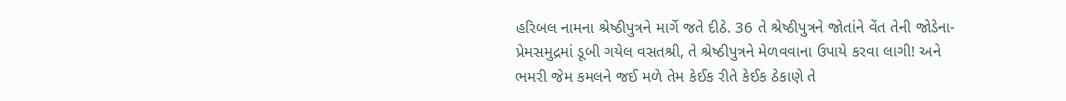હરિબલ નામના શ્રેષ્ઠીપુત્રને માર્ગે જતે દીઠે. 36 તે શ્રેષ્ઠીપુત્રને જોતાંને વેંત તેની જોડેના-પ્રેમસમુદ્રમાં ડૂબી ગયેલ વસતશ્રી, તે શ્રેષ્ઠીપુત્રને મેળવવાના ઉપાયે કરવા લાગી! અને ભમરી જેમ કમલને જઈ મળે તેમ કેઈક રીતે કેઈક ઠેકાણે તે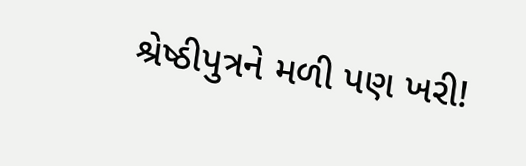શ્રેષ્ઠીપુત્રને મળી પણ ખરી!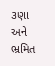૩ણા અને ભ્રમિત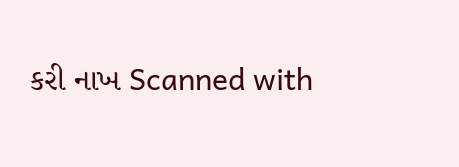કરી નાખ Scanned with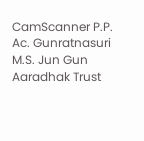CamScanner P.P. Ac. Gunratnasuri M.S. Jun Gun Aaradhak Trust